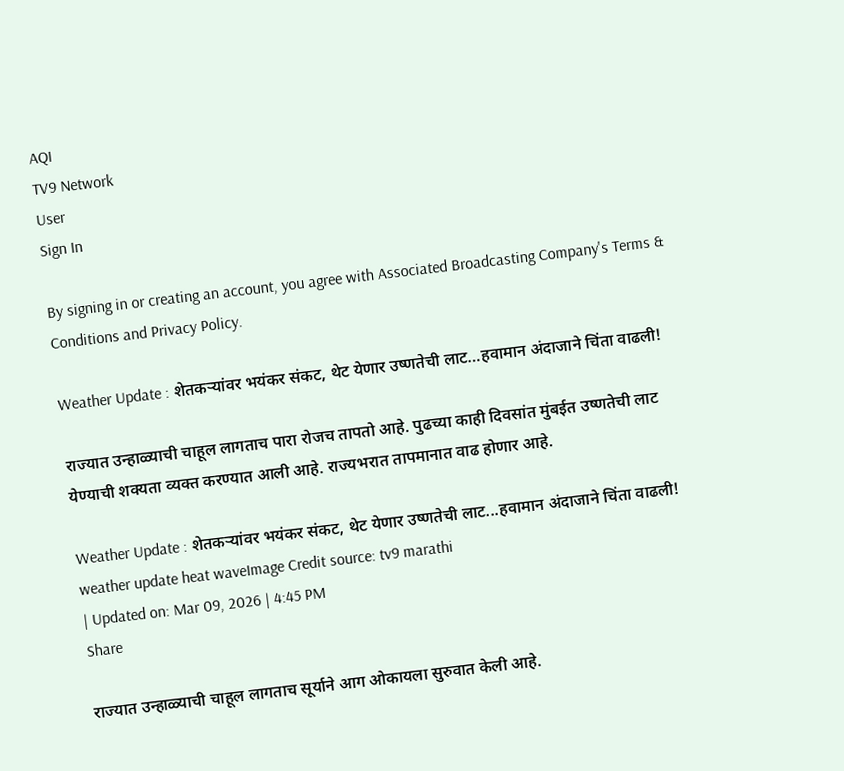AQI
TV9 Network
User
Sign In

By signing in or creating an account, you agree with Associated Broadcasting Company's Terms & Conditions and Privacy Policy.

Weather Update : शेतकऱ्यांवर भयंकर संकट, थेट येणार उष्णतेची लाट…हवामान अंदाजाने चिंता वाढली!

राज्यात उन्हाळ्याची चाहूल लागताच पारा रोजच तापतो आहे. पुढच्या काही दिवसांत मुंबईत उष्णतेची लाट येण्याची शक्यता व्यक्त करण्यात आली आहे. राज्यभरात तापमानात वाढ होणार आहे.

Weather Update : शेतकऱ्यांवर भयंकर संकट, थेट येणार उष्णतेची लाट...हवामान अंदाजाने चिंता वाढली!
weather update heat waveImage Credit source: tv9 marathi
| Updated on: Mar 09, 2026 | 4:45 PM
Share

राज्यात उन्हाळ्याची चाहूल लागताच सूर्याने आग ओकायला सुरुवात केली आहे.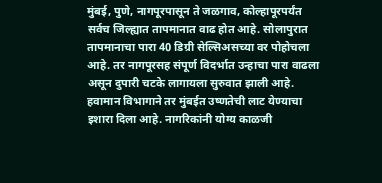मुंबई, पुणे, नागपूरपासून ते जळगाव, कोल्हापूरपर्यंत सर्वच जिल्ह्यात तापमानात वाढ होत आहे. सोलापुरात तापमानाचा पारा 40 डिग्री सेल्सिअसच्या वर पोहोचला आहे. तर नागपूरसह संपूर्ण विदर्भात उन्हाचा पारा वाढला असून दुपारी चटके लागायला सुरुवात झाली आहे. हवामान विभागाने तर मुंबईत उष्णतेची लाट येण्याचा इशारा दिला आहे. नागरिकांनी योग्य काळजी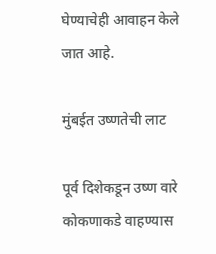घेण्याचेही आवाहन केले जात आहे.

मुंबईत उष्णतेची लाट

पूर्व दिशेकडून उष्ण वारे कोकणाकडे वाहण्यास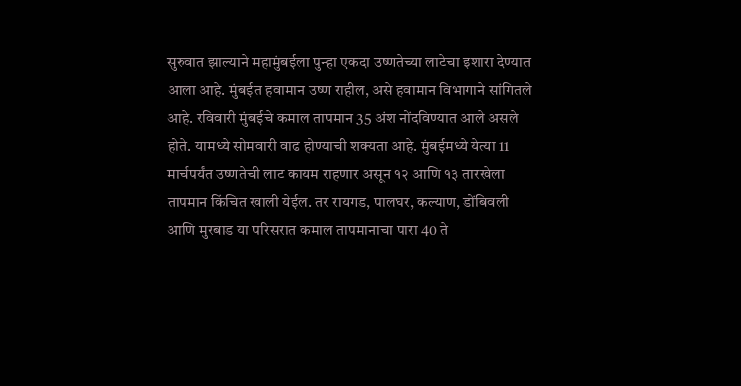सुरुवात झाल्याने महामुंबईला पुन्हा एकदा उष्णतेच्या लाटेचा इशारा देण्यात आला आहे. मुंबईत हवामान उष्ण राहील, असे हवामान विभागाने सांगितले आहे. रविवारी मुंबईचे कमाल तापमान 35 अंश नोंदविण्यात आले असले होते. यामध्ये सोमवारी वाढ होण्याची शक्यता आहे. मुंबईमध्ये येत्या 11 मार्चपर्यंत उष्णतेची लाट कायम राहणार असून १२ आणि १३ तारखेला तापमान किंचित खाली येईल. तर रायगड, पालघर, कल्याण, डोंबिवली आणि मुरबाड या परिसरात कमाल तापमानाचा पारा 40 ते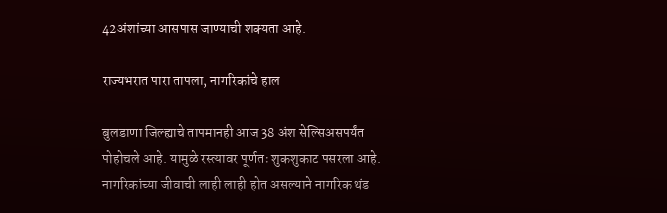42अंशांच्या आसपास जाण्याची शक्यता आहे.

राज्यभरात पारा तापला, नागरिकांचे हाल

बुलडाणा जिल्ह्याचे तापमानही आज 38 अंश सेल्सिअसपर्यंत पोहोचले आहे. यामुळे रस्त्यावर पूर्णतः शुकशुकाट पसरला आहे. नागरिकांच्या जीवाची लाही लाही होत असल्याने नागरिक थंड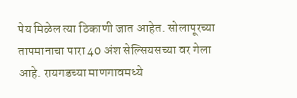पेय मिळेल त्या ठिकाणी जात आहेत. सोलापूरच्या तापमानाचा पारा 40 अंश सेल्सियसच्या वर गेला आहे. रायगडच्या माणगावमध्ये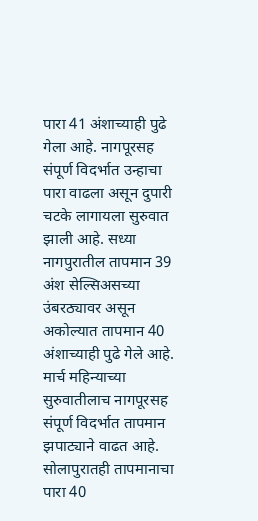पारा 41 अंशाच्याही पुढे गेला आहे. नागपूरसह संपूर्ण विदर्भात उन्हाचा पारा वाढला असून दुपारी चटके लागायला सुरुवात झाली आहे. सध्या नागपुरातील तापमान 39 अंश सेल्सिअसच्या उंबरठ्यावर असून अकोल्यात तापमान 40 अंशाच्याही पुढे गेले आहे. मार्च महिन्याच्या सुरुवातीलाच नागपूरसह संपूर्ण विदर्भात तापमान झपाट्याने वाढत आहे. सोलापुरातही तापमानाचा पारा 40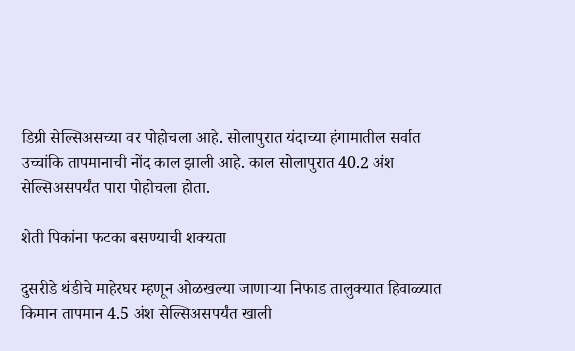डिग्री सेल्सिअसच्या वर पोहोचला आहे. सोलापुरात यंदाच्या हंगामातील सर्वात उच्चांकि तापमानाची नोंद काल झाली आहे. काल सोलापुरात 40.2 अंश सेल्सिअसपर्यंत पारा पोहोचला होता.

शेती पिकांना फटका बसण्याची शक्यता

दुसरीडे थंडीचे माहेरघर म्हणून ओळखल्या जाणाऱ्या निफाड तालुक्यात हिवाळ्यात किमान तापमान 4.5 अंश सेल्सिअसपर्यंत खाली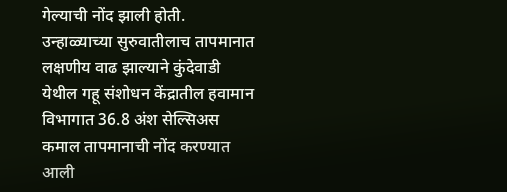गेल्याची नोंद झाली होती. उन्हाळ्याच्या सुरुवातीलाच तापमानात लक्षणीय वाढ झाल्याने कुंदेवाडी येथील गहू संशोधन केंद्रातील हवामान विभागात 36.8 अंश सेल्सिअस कमाल तापमानाची नोंद करण्यात आली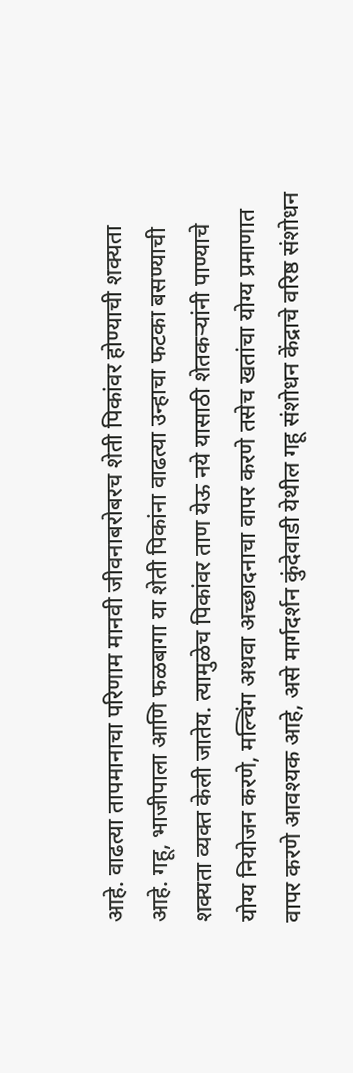आहे. वाढत्या तापमानाचा परिणाम मानवी जीवनाबरोबरच शेती पिकांवर होण्याची शक्यता आहे. गहू, भाजीपाला आणि फळबागा या शेती पिकांना वाढत्या उन्हाचा फटका बसण्याची शक्यता व्यक्त केली जातेय. त्यामुळेच पिकांवर ताण येऊ नये यासाठी शेतकऱ्यांनी पाण्याचे योग्य नियोजन करणे, मल्चिंग अथवा अच्छादनाचा वापर करणे तसेच खतांचा योग्य प्रमाणात वापर करणे आवश्यक आहे, असे मार्गदर्शन कुंदेवाडी येथील गहू संशोधन केंद्राचे वरिष्ठ संशोधन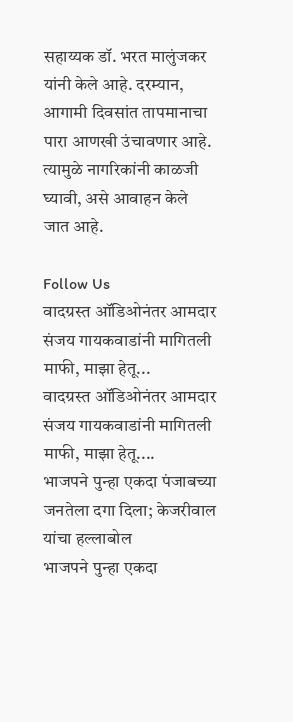सहाय्यक डॉ. भरत मालुंजकर यांनी केले आहे. दरम्यान, आगामी दिवसांत तापमानाचा पारा आणखी उंचावणार आहे. त्यामुळे नागरिकांनी काळजी घ्यावी, असे आवाहन केले जात आहे.

Follow Us
वादग्रस्त ऑडिओनंतर आमदार संजय गायकवाडांनी मागितली माफी, माझा हेतू...
वादग्रस्त ऑडिओनंतर आमदार संजय गायकवाडांनी मागितली माफी, माझा हेतू....
भाजपने पुन्हा एकदा पंजाबच्या जनतेला दगा दिला; केजरीवाल यांचा हल्लाबोल
भाजपने पुन्हा एकदा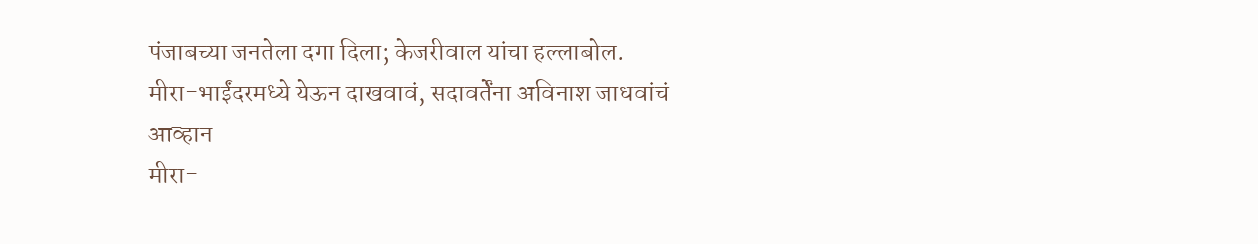पंजाबच्या जनतेला दगा दिला; केजरीवाल यांचा हल्लाबोल.
मीरा-भाईंदरमध्ये येऊन दाखवावं, सदावर्तेंना अविनाश जाधवांचं आव्हान
मीरा-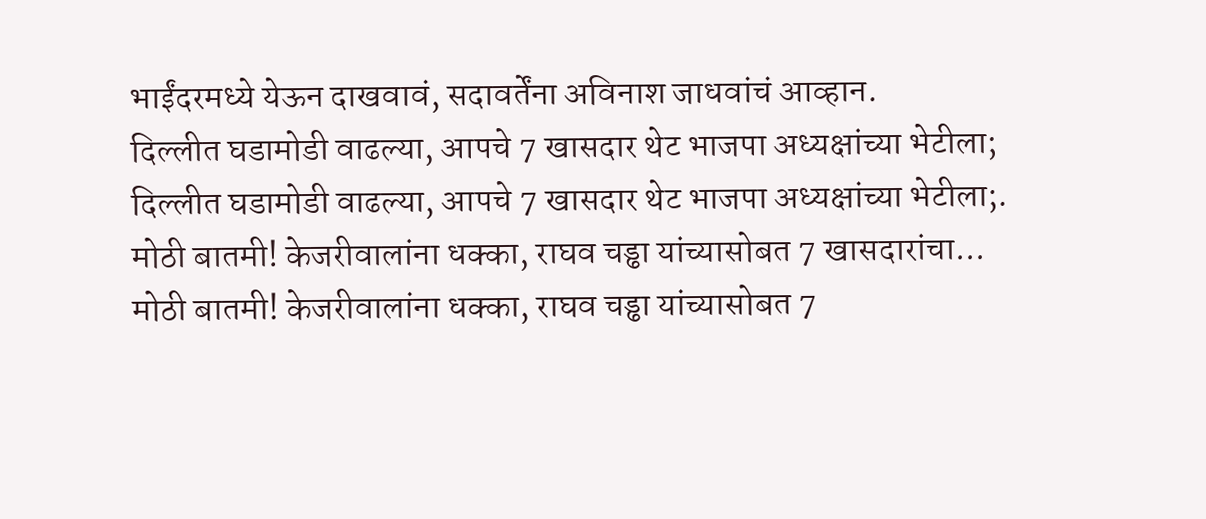भाईंदरमध्ये येऊन दाखवावं, सदावर्तेंना अविनाश जाधवांचं आव्हान.
दिल्लीत घडामोडी वाढल्या, आपचे 7 खासदार थेट भाजपा अध्यक्षांच्या भेटीला;
दिल्लीत घडामोडी वाढल्या, आपचे 7 खासदार थेट भाजपा अध्यक्षांच्या भेटीला;.
मोठी बातमी! केजरीवालांना धक्का, राघव चड्ढा यांच्यासोबत 7 खासदारांचा...
मोठी बातमी! केजरीवालांना धक्का, राघव चड्ढा यांच्यासोबत 7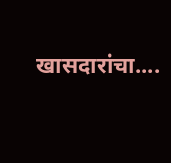खासदारांचा....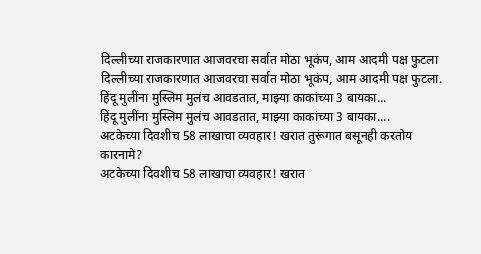दिल्लीच्या राजकारणात आजवरचा सर्वात मोठा भूकंप, आम आदमी पक्ष फुटला
दिल्लीच्या राजकारणात आजवरचा सर्वात मोठा भूकंप, आम आदमी पक्ष फुटला.
हिंदू मुलींना मुस्लिम मुलंच आवडतात, माझ्या काकांच्या 3 बायका...
हिंदू मुलींना मुस्लिम मुलंच आवडतात, माझ्या काकांच्या 3 बायका....
अटकेच्या दिवशीच 58 लाखाचा व्यवहार! खरात तुरूंगात बसूनही करतोय कारनामे?
अटकेच्या दिवशीच 58 लाखाचा व्यवहार! खरात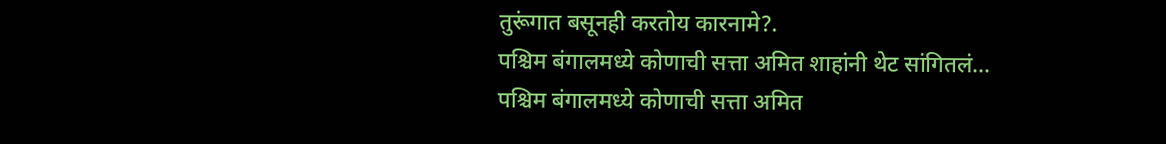तुरूंगात बसूनही करतोय कारनामे?.
पश्चिम बंगालमध्ये कोणाची सत्ता अमित शाहांनी थेट सांगितलं...
पश्चिम बंगालमध्ये कोणाची सत्ता अमित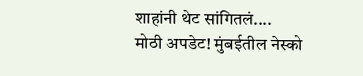शाहांनी थेट सांगितलं....
मोठी अपडेट! मुंबईतील नेस्को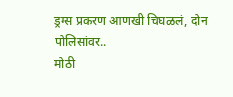ड्रग्स प्रकरण आणखी चिघळलं, दोन पोलिसांवर..
मोठी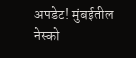अपडेट! मुंबईतील नेस्को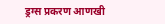ड्रग्स प्रकरण आणखी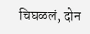चिघळलं, दोन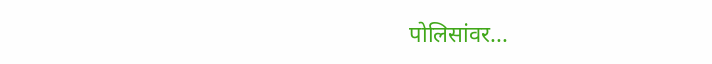पोलिसांवर...